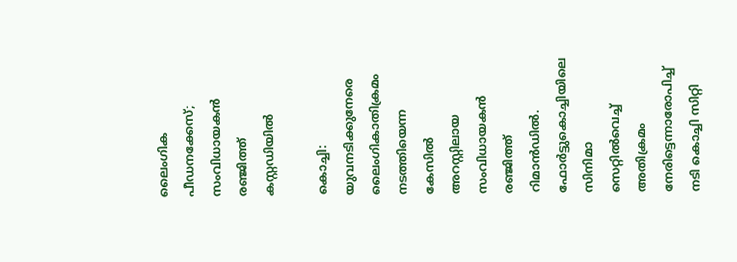ലൈംഗിക പീഡനക്കേസ്; സംവിധായകൻ രഞ്ജിത്ത് കസ്റ്റഡിയിൽ

കൊച്ചി: യുവനടിക്കുനേരെ ലൈംഗികാതിക്രമം നടത്തിയെന്ന കേസിൽ അറസ്റ്റിലായ സംവിധായകൻ രഞ്ജിത്ത് റിമാൻഡിൽ. ഫോർട്ടുകൊച്ചിയിലെ സിനിമാ സെറ്റിൽവെച്ച് അതിക്രമം നേരിട്ടെന്നാരോപിച്ച് നടി കൊച്ചി സിറ്റി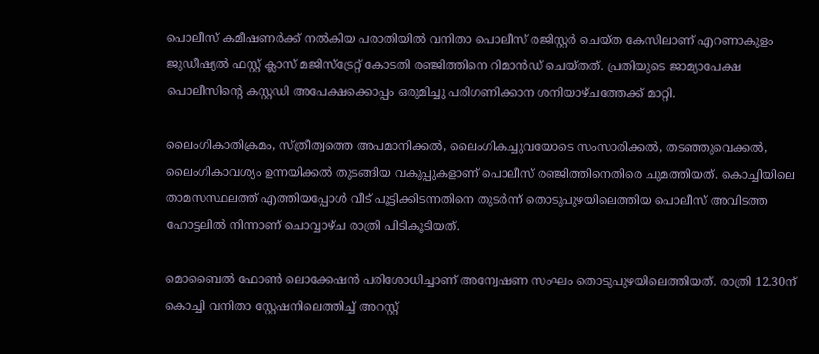പൊലീസ് കമീഷണർക്ക് നൽകിയ പരാതിയിൽ വനിതാ പൊലീസ് രജിസ്റ്റർ ചെയ്ത കേസിലാണ് എറണാകുളം ജുഡീഷ്യൽ ഫസ്റ്റ് ക്ലാസ് മജിസ്ട്രേറ്റ് കോടതി രഞ്ജിത്തിനെ റിമാൻഡ് ചെയ്തത്. പ്രതിയുടെ ജാമ്യാപേക്ഷ പൊലീസിന്‍റെ കസ്റ്റഡി അപേക്ഷക്കൊപ്പം ഒരുമിച്ചു പരിഗണിക്കാന ശനിയാഴ്ചത്തേക്ക് മാറ്റി.

ലൈംഗികാതിക്രമം, സ്ത്രീത്വത്തെ അപമാനിക്കൽ, ലൈംഗികച്ചുവയോടെ സംസാരിക്കൽ, തടഞ്ഞുവെക്കൽ, ലൈംഗികാവശ്യം ഉന്നയിക്കൽ തുടങ്ങിയ വകുപ്പുകളാണ് പൊലീസ് രഞ്ജിത്തിനെതിരെ ചുമത്തിയത്. കൊച്ചിയിലെ താമസസ്ഥലത്ത് എത്തിയപ്പോൾ വീട് പൂട്ടിക്കിടന്നതിനെ തുടർന്ന് തൊടുപുഴയിലെത്തിയ പൊലീസ് അവിടത്ത ഹോട്ടലിൽ നിന്നാണ് ചൊവ്വാഴ്ച രാത്രി പിടികൂടിയത്.

മൊബൈൽ ഫോൺ ലൊക്കേഷൻ പരിശോധിച്ചാണ് അന്വേഷണ സംഘം തൊടുപുഴയിലെത്തിയത്. രാത്രി 12.30ന് കൊച്ചി വനിതാ സ്റ്റേഷനിലെത്തിച്ച് അറസ്റ്റ്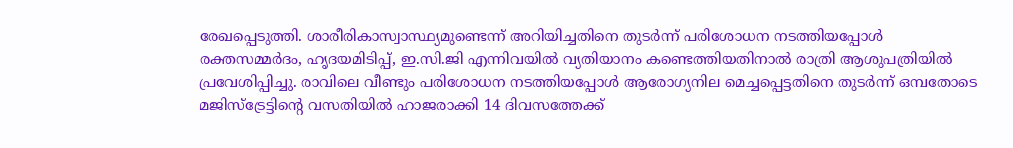രേഖപ്പെടുത്തി. ശാരീരികാസ്വാസ്ഥ്യമുണ്ടെന്ന് അറിയിച്ചതിനെ തുടർന്ന് പരിശോധന നടത്തിയപ്പോൾ രക്തസമ്മർദം, ഹൃദയമിടിപ്പ്, ഇ.സി.ജി എന്നിവയിൽ വ്യതിയാനം കണ്ടെത്തിയതിനാൽ രാത്രി ആശുപത്രിയിൽ പ്രവേശിപ്പിച്ചു. രാവിലെ വീണ്ടും പരിശോധന നടത്തിയപ്പോൾ ആരോഗ്യനില മെച്ചപ്പെട്ടതിനെ തുടർന്ന് ഒമ്പതോടെ മജിസ്ട്രേട്ടിന്‍റെ വസതിയിൽ ഹാജരാക്കി 14 ദിവസത്തേക്ക്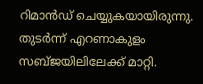റിമാൻഡ് ചെയ്യുകയായിരുന്നു. തുടർന്ന് എറണാകുളം സബ്ജയിലിലേക്ക് മാറ്റി.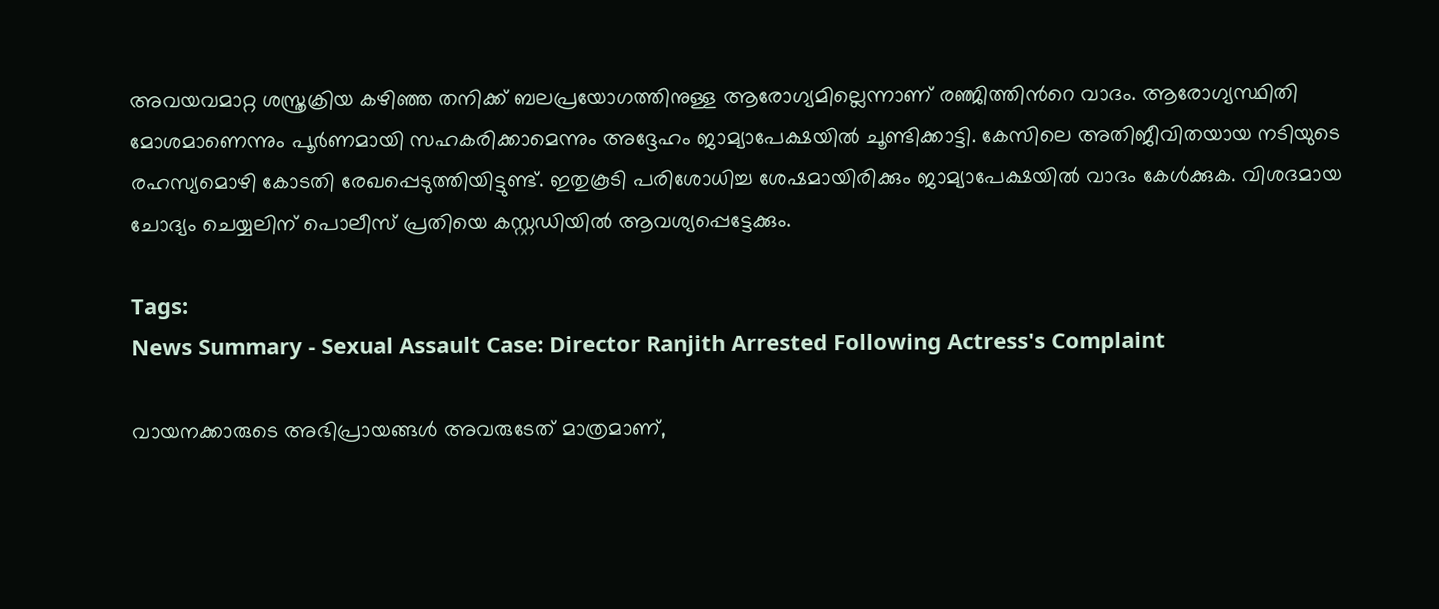അവയവമാറ്റ ശസ്ത്രക്രിയ കഴിഞ്ഞ തനിക്ക് ബലപ്രയോഗത്തിനുള്ള ആരോഗ്യമില്ലെന്നാണ് രഞ്ജിത്തിന്‍റെ വാദം. ആരോഗ്യസ്ഥിതി മോശമാണെന്നും പൂർണമായി സഹകരിക്കാമെന്നും അദ്ദേഹം ജാമ്യാപേക്ഷയിൽ ചൂണ്ടിക്കാട്ടി. കേസിലെ അതിജീവിതയായ നടിയുടെ രഹസ്യമൊഴി കോടതി രേഖപ്പെടുത്തിയിട്ടുണ്ട്. ഇതുകൂടി പരിശോധിച്ച ശേഷമായിരിക്കും ജാമ്യാപേക്ഷയിൽ വാദം കേൾക്കുക. വിശദമായ ചോദ്യം ചെയ്യലിന് പൊലീസ് പ്രതിയെ കസ്റ്റഡിയിൽ ആവശ്യപ്പെട്ടേക്കും.

Tags:
News Summary - Sexual Assault Case: Director Ranjith Arrested Following Actress's Complaint

വായനക്കാരുടെ അഭിപ്രായങ്ങള്‍ അവരുടേത് മാത്രമാണ്,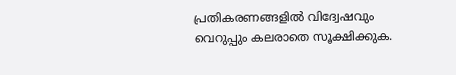പ്രതികരണങ്ങളിൽ വിദ്വേഷവും വെറുപ്പും കലരാതെ സൂക്ഷിക്കുക.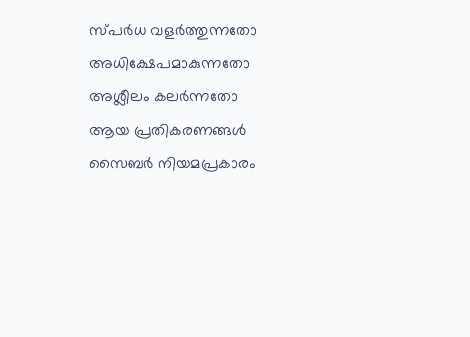സ്പർധ വളർത്തുന്നതോ അധിക്ഷേപമാകുന്നതോ അശ്ലീലം കലർന്നതോ ആയ പ്രതികരണങ്ങൾ സൈബർ നിയമപ്രകാരം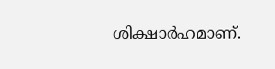ശിക്ഷാർഹമാണ്.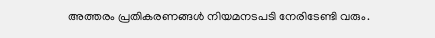അത്തരം പ്രതികരണങ്ങൾ നിയമനടപടി നേരിടേണ്ടി വരും.